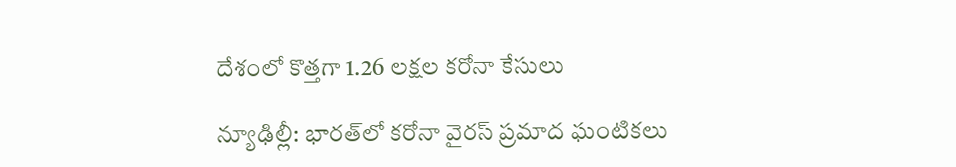దేశంలో కొత్త‌గా 1.26 లక్షల క‌రోనా కేసులు

న్యూఢిల్లీ: భార‌త్‌లో కరోనా వైరస్ ప్రమాద ఘంటికలు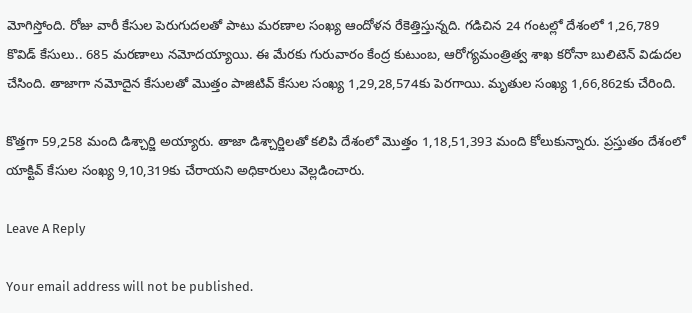మోగిస్తోంది. రోజు వారీ కేసుల పెరుగుదలతో పాటు మరణాల సంఖ్య ఆందోళన రేకెత్తిస్తున్నది. గడిచిన 24 గంటల్లో దేశంలో 1,26,789 కొవిడ్‌ కేసులు.. 685 మరణాలు నమోదయ్యాయి. ఈ మేర‌కు గురువారం కేంద్ర కుటుంబ, ఆరోగ్యమంత్రిత్వ శాఖ క‌రోనా బులిటెన్ విడుద‌ల చేసింది. తాజాగా నమోదైన కేసులతో మొత్తం పాజిటివ్‌ కేసుల సంఖ్య 1,29,28,574కు పెరగాయి. మృతుల సంఖ్య 1,66,862కు చేరింది.

కొత్తగా 59,258 మంది డిశ్చార్జి అయ్యారు. తాజా డిశ్చార్జిల‌తో క‌లిపి దేశంలో మొత్తం 1,18,51,393 మంది కోలుకున్నారు. ప్రస్తుతం దేశంలో యాక్టివ్‌ కేసుల సంఖ్య 9,10,319కు చేరాయని అధికారులు వెల్ల‌డించారు.

Leave A Reply

Your email address will not be published.